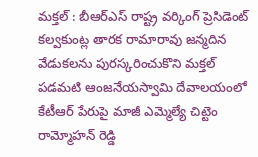మక్తల్ : బీఆర్ఎస్ రాష్ట్ర వర్కింగ్ ప్రెసిడెంట్ కల్వకుంట్ల తారక రామారావు జన్మదిన వేడుకలను పురస్కరించుకొని మక్తల్ పడమటి ఆంజనేయస్వామి దేవాలయంలో కేటీఆర్ పేరుపై మాజీ ఎమ్మెల్యే చిట్టెం రామ్మోహన్ రెడ్డి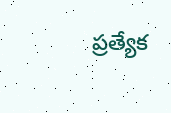ప్రత్యేక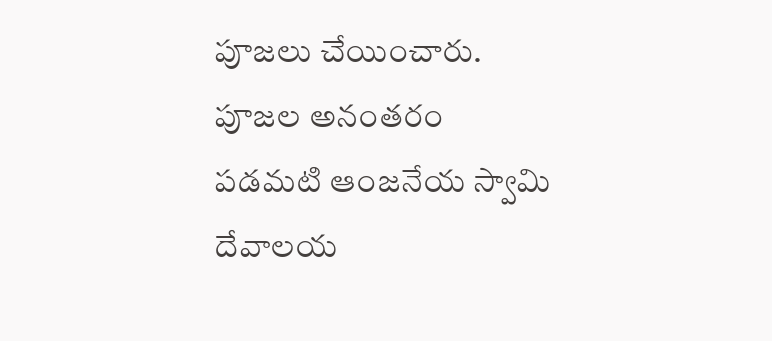పూజలు చేయించారు.
పూజల అనంతరం పడమటి ఆంజనేయ స్వామి దేవాలయ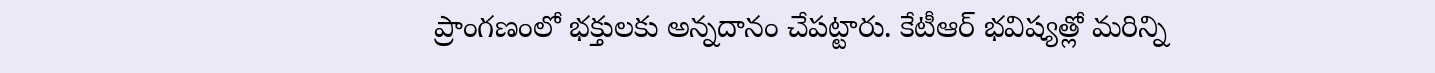ప్రాంగణంలో భక్తులకు అన్నదానం చేపట్టారు. కేటీఆర్ భవిష్యత్లో మరిన్ని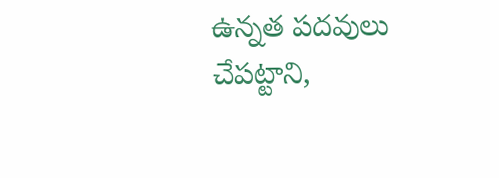ఉన్నత పదవులు చేపట్టాని,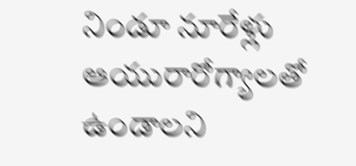నిండూ నూరేళ్లు ఆయురారోగ్యాలతో ఉండాలని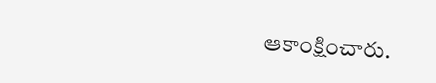ఆకాంక్షించారు.